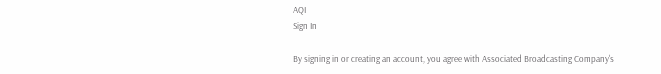AQI
Sign In

By signing in or creating an account, you agree with Associated Broadcasting Company's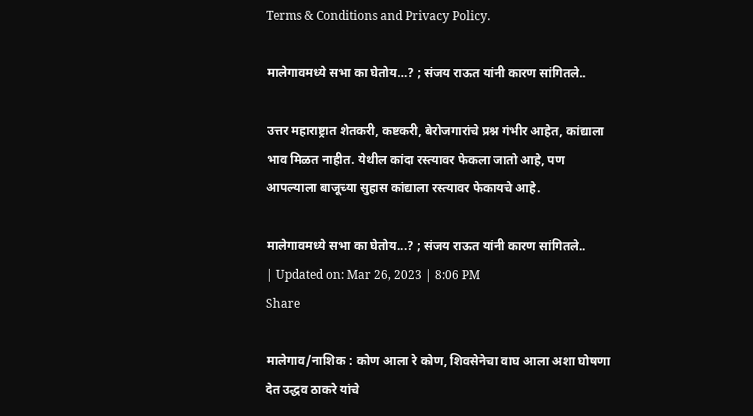Terms & Conditions and Privacy Policy.

मालेगावमध्ये सभा का घेतोय…? ; संजय राऊत यांनी कारण सांगितले..

उत्तर महाराष्ट्रात शेतकरी, कष्टकरी, बेरोजगारांचे प्रश्न गंभीर आहेत, कांद्याला भाव मिळत नाहीत. येथील कांदा रस्त्यावर फेकला जातो आहे, पण आपल्याला बाजूच्या सुहास कांद्याला रस्त्यावर फेकायचे आहे.

मालेगावमध्ये सभा का घेतोय...? ; संजय राऊत यांनी कारण सांगितले..
| Updated on: Mar 26, 2023 | 8:06 PM
Share

मालेगाव/नाशिक : कोण आला रे कोण, शिवसेनेचा वाघ आला अशा घोषणा देत उद्धव ठाकरे यांचे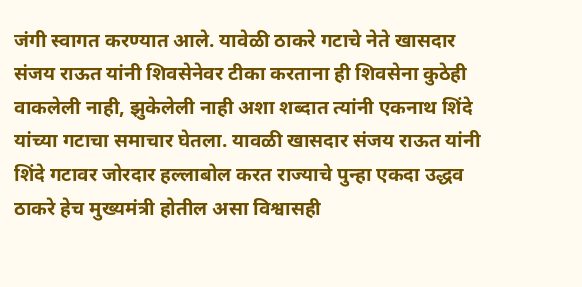जंगी स्वागत करण्यात आले. यावेळी ठाकरे गटाचे नेते खासदार संजय राऊत यांनी शिवसेनेवर टीका करताना ही शिवसेना कुठेही वाकलेली नाही, झुकेलेली नाही अशा शब्दात त्यांनी एकनाथ शिंदे यांच्या गटाचा समाचार घेतला. यावळी खासदार संजय राऊत यांनी शिंदे गटावर जोरदार हल्लाबोल करत राज्याचे पुन्हा एकदा उद्धव ठाकरे हेच मुख्यमंत्री होतील असा विश्वासही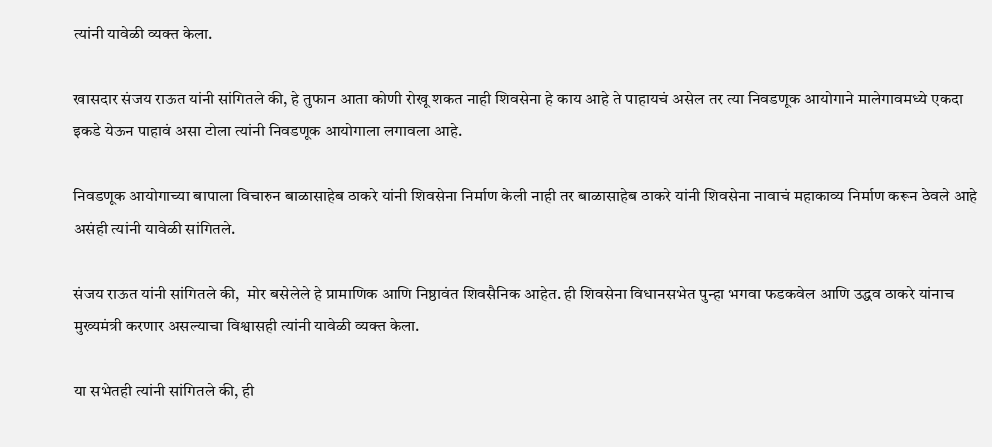त्यांनी यावेळी व्यक्त केला.

खासदार संजय राऊत यांनी सांगितले की, हे तुफान आता कोणी रोखू शकत नाही शिवसेना हे काय आहे ते पाहायचं असेल तर त्या निवडणूक आयोगाने मालेगावमध्ये एकदा इकडे येऊन पाहावं असा टोला त्यांनी निवडणूक आयोगाला लगावला आहे.

निवडणूक आयोगाच्या बापाला विचारुन बाळासाहेब ठाकरे यांनी शिवसेना निर्माण केली नाही तर बाळासाहेब ठाकरे यांनी शिवसेना नावाचं महाकाव्य निर्माण करून ठेवले आहे असंही त्यांनी यावेळी सांगितले.

संजय राऊत यांनी सांगितले की,  मोर बसेलेले हे प्रामाणिक आणि निष्ठावंत शिवसैनिक आहेत. ही शिवसेना विधानसभेत पुन्हा भगवा फडकवेल आणि उद्धव ठाकरे यांनाच मुख्यमंत्री करणार असल्याचा विश्वासही त्यांनी यावेळी व्यक्त केला.

या सभेतही त्यांनी सांगितले की, ही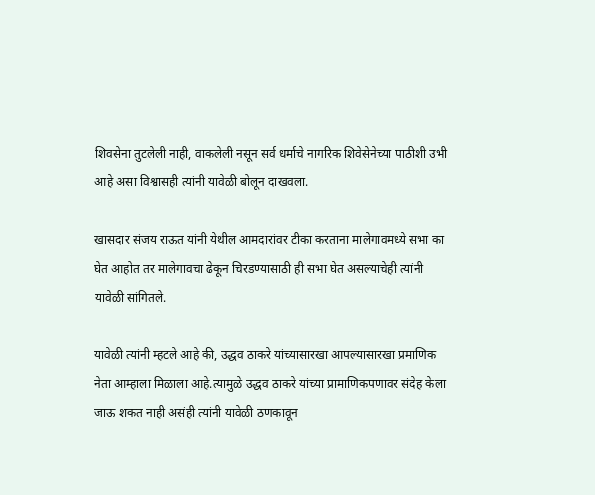शिवसेना तुटलेली नाही, वाकलेली नसून सर्व धर्माचे नागरिक शिवेसेनेच्या पाठीशी उभी आहे असा विश्वासही त्यांनी यावेळी बोलून दाखवला.

खासदार संजय राऊत यांनी येथील आमदारांवर टीका करताना मालेगावमध्ये सभा का घेत आहोत तर मालेगावचा ढेकून चिरडण्यासाठी ही सभा घेत असल्याचेही त्यांनी यावेळी सांगितले.

यावेळी त्यांनी म्हटले आहे की, उद्धव ठाकरे यांच्यासारखा आपल्यासारखा प्रमाणिक नेता आम्हाला मिळाला आहे.त्यामुळे उद्धव ठाकरे यांच्या प्रामाणिकपणावर संदेह केला जाऊ शकत नाही असंही त्यांनी यावेळी ठणकावून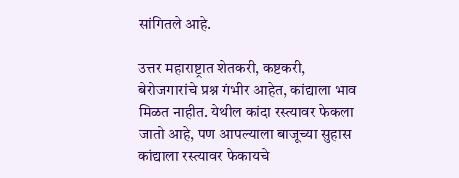सांगितले आहे.

उत्तर महाराष्ट्रात शेतकरी, कष्टकरी, बेरोजगारांचे प्रश्न गंभीर आहेत, कांद्याला भाव मिळत नाहीत. येथील कांदा रस्त्यावर फेकला जातो आहे, पण आपल्याला बाजूच्या सुहास कांद्याला रस्त्यावर फेकायचे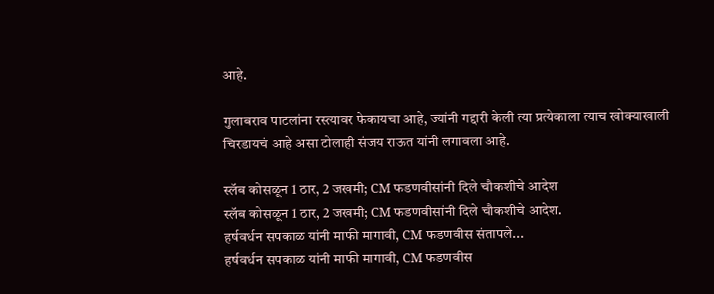आहे.

गुलाबराव पाटलांना रस्त्यावर फेकायचा आहे, ज्यांनी गद्दारी केली त्या प्रत्येकाला त्याच खोक्याखाली चिरडायचं आहे असा टोलाही संजय राऊत यांनी लगावला आहे.

स्लॅब कोसळून 1 ठार, 2 जखमी; CM फडणवीसांनी दिले चौकशीचे आदेश
स्लॅब कोसळून 1 ठार, 2 जखमी; CM फडणवीसांनी दिले चौकशीचे आदेश.
हर्षवर्धन सपकाळ यांनी माफी मागावी, CM फडणवीस संतापले...
हर्षवर्धन सपकाळ यांनी माफी मागावी, CM फडणवीस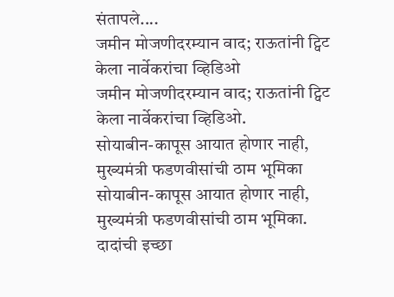संतापले....
जमीन मोजणीदरम्यान वाद; राऊतांनी ट्विट केला नार्वेकरांचा व्हिडिओ
जमीन मोजणीदरम्यान वाद; राऊतांनी ट्विट केला नार्वेकरांचा व्हिडिओ.
सोयाबीन-कापूस आयात होणार नाही, मुख्यमंत्री फडणवीसांची ठाम भूमिका
सोयाबीन-कापूस आयात होणार नाही, मुख्यमंत्री फडणवीसांची ठाम भूमिका.
दादांची इच्छा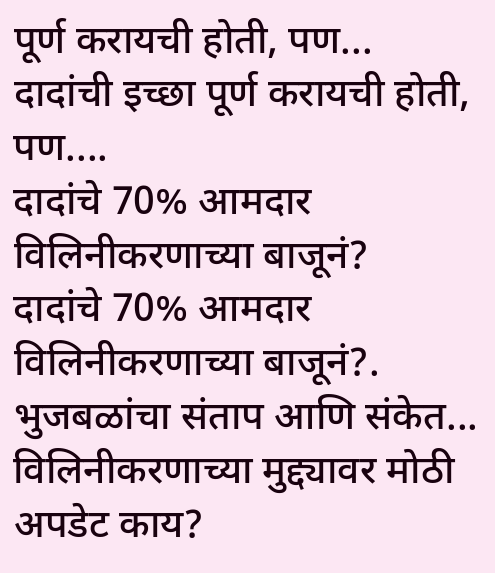पूर्ण करायची होती, पण...
दादांची इच्छा पूर्ण करायची होती, पण....
दादांचे 70% आमदार विलिनीकरणाच्या बाजूनं?
दादांचे 70% आमदार विलिनीकरणाच्या बाजूनं?.
भुजबळांचा संताप आणि संकेत... विलिनीकरणाच्या मुद्द्यावर मोठी अपडेट काय?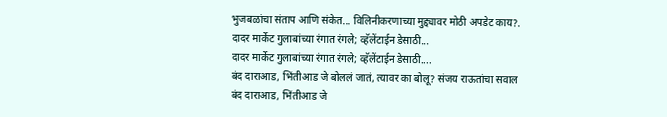भुजबळांचा संताप आणि संकेत... विलिनीकरणाच्या मुद्द्यावर मोठी अपडेट काय?.
दादर मार्केट गुलाबांच्या रंगात रंगले; व्हॅलेंटाईन डेसाठी...
दादर मार्केट गुलाबांच्या रंगात रंगले; व्हॅलेंटाईन डेसाठी....
बंद दाराआड, भिंतीआड जे बोललं जातं, त्यावर का बोलू? संजय राऊतांचा सवाल
बंद दाराआड, भिंतीआड जे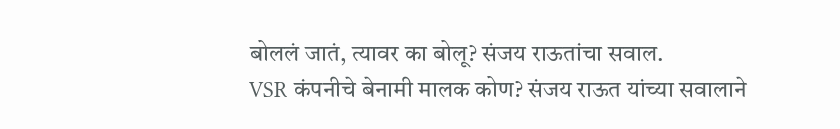बोललं जातं, त्यावर का बोलू? संजय राऊतांचा सवाल.
VSR कंपनीचे बेनामी मालक कोण? संजय राऊत यांच्या सवालाने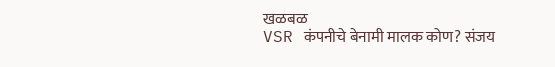खळबळ
VSR कंपनीचे बेनामी मालक कोण? संजय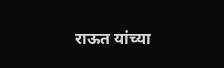राऊत यांच्या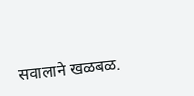सवालाने खळबळ.